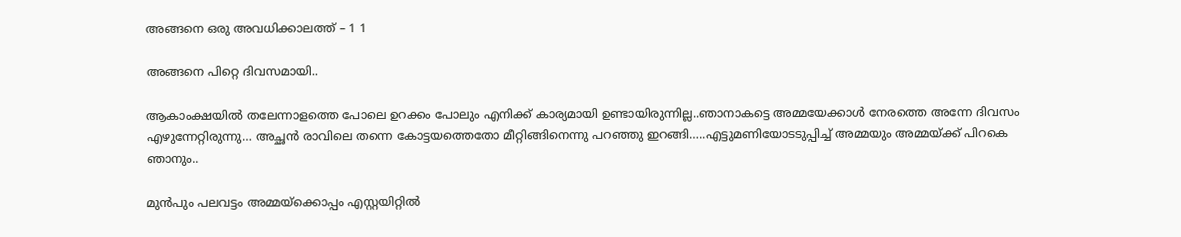അങ്ങനെ ഒരു അവധിക്കാലത്ത്‌ – 1 1

അങ്ങനെ പിറ്റെ ദിവസമായി..

ആകാംക്ഷയില്‍ തലേന്നാളത്തെ പോലെ ഉറക്കം പോലും എനിക്ക് കാര്യമായി ഉണ്ടായിരുന്നില്ല..ഞാനാകട്ടെ അമ്മയേക്കാള്‍ നേരത്തെ അന്നേ ദിവസം എഴുന്നേറ്റിരുന്നു… അച്ഛന്‍ രാവിലെ തന്നെ കോട്ടയത്തെതോ മീറ്റിങ്ങിനെന്നു പറഞ്ഞു ഇറങ്ങി…..എട്ടുമണിയോടടുപ്പിച്ച് അമ്മയും അമ്മയ്ക്ക് പിറകെ ഞാനും..

മുന്‍പും പലവട്ടം അമ്മയ്ക്കൊപ്പം എസ്റ്റയിറ്റിൽ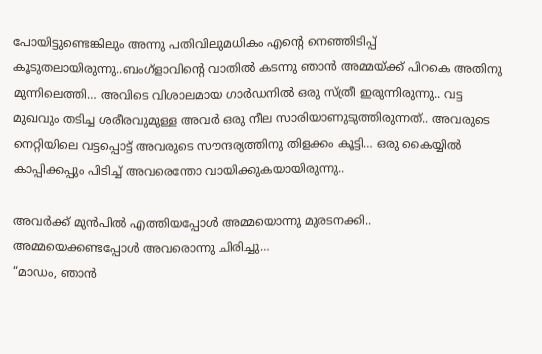പോയിട്ടുണ്ടെങ്കിലും അന്നു പതിവിലുമധികം എന്‍റെ നെഞ്ഞിടിപ്പ്‌ കൂടുതലായിരുന്നു..ബംഗ്ളാവിന്റെ വാതില്‍ കടന്നു ഞാന്‍ അമ്മയ്ക്ക് പിറകെ അതിനു മുന്നിലെത്തി… അവിടെ വിശാലമായ ഗാര്‍ഡനില്‍ ഒരു സ്ത്രീ ഇരുന്നിരുന്നു.. വട്ട മുഖവും തടിച്ച ശരീരവുമുള്ള അവര്‍ ഒരു നീല സാരിയാണുടുത്തിരുന്നത്.. അവരുടെ നെറ്റിയിലെ വട്ടപ്പൊട്ട് അവരുടെ സൗന്ദര്യത്തിനു തിളക്കം കൂട്ടി… ഒരു കൈയ്യില്‍ കാപ്പിക്കപ്പും പിടിച്ച് അവരെന്തോ വായിക്കുകയായിരുന്നു..

അവര്‍ക്ക് മുന്‍പില്‍ എത്തിയപ്പോള്‍ അമ്മയൊന്നു മുരടനക്കി..
അമ്മയെക്കണ്ടപ്പോള്‍ അവരൊന്നു ചിരിച്ചു…
“മാഡം, ഞാന്‍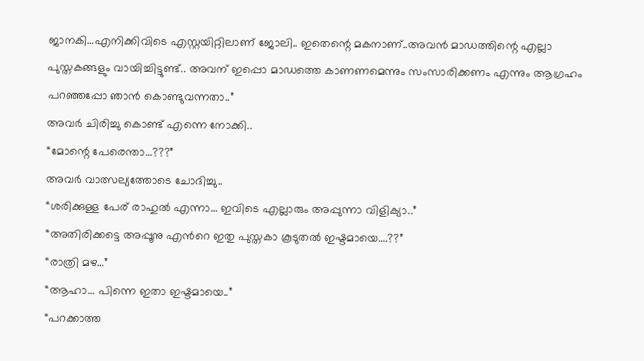ജാനകി…എനിക്കിവിടെ എസ്റ്റയിറ്റിലാണ് ജോലി.. ഇതെന്റെ മകനാണ്..അവന്‍ മാഡത്തിന്റെ എല്ലാ പുസ്തകങ്ങളും വായിച്ചിട്ടുണ്ട്.. അവന് ഇപ്പൊ മാഡത്തെ കാണണമെന്നും സംസാരിക്കണം എന്നും ആഗ്രഹം പറഞ്ഞപ്പോ ഞാന്‍ കൊണ്ടുവന്നതാ..”
അവര്‍ ചിരിച്ചു കൊണ്ട് എന്നെ നോക്കി..
“മോന്റെ പേരെന്താ…???”
അവര്‍ വാത്സല്യത്തോടെ ചോദിച്ചു..
“ശരിക്കുള്ള പേര് രാഹുല്‍ എന്നാ… ഇവിടെ എല്ലാരും അപ്പുന്നാ വിളിക്യാ..”
“അതിരിക്കട്ടെ അപ്പൂനു എന്‍റെ ഇതു പുസ്തകാ കൂടുതല്‍ ഇഷ്ടമായെ….??”
“രാത്രി മഴ…”
“ആഹാ… പിന്നെ ഇതാ ഇഷ്ടമായെ..”
“പറക്കാത്ത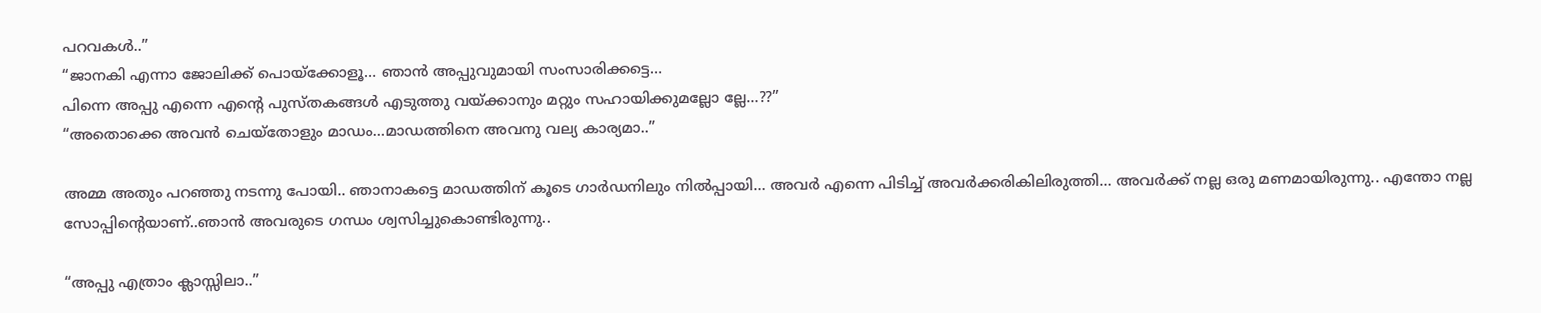പറവകള്‍..”
“ജാനകി എന്നാ ജോലിക്ക് പൊയ്ക്കോളൂ… ഞാന്‍ അപ്പുവുമായി സംസാരിക്കട്ടെ…
പിന്നെ അപ്പു എന്നെ എന്റെ പുസ്‌തകങ്ങള്‍ എടുത്തു വയ്ക്കാനും മറ്റും സഹായിക്കുമല്ലോ ല്ലേ…??”
“അതൊക്കെ അവന്‍ ചെയ്തോളും മാഡം…മാഡത്തിനെ അവനു വല്യ കാര്യമാ..”

അമ്മ അതും പറഞ്ഞു നടന്നു പോയി.. ഞാനാകട്ടെ മാഡത്തിന് കൂടെ ഗാർഡനിലും നിൽപ്പായി… അവര്‍ എന്നെ പിടിച്ച് അവര്‍ക്കരികിലിരുത്തി… അവര്‍ക്ക് നല്ല ഒരു മണമായിരുന്നു.. എന്തോ നല്ല സോപ്പിന്റെയാണ്..ഞാന്‍ അവരുടെ ഗന്ധം ശ്വസിച്ചുകൊണ്ടിരുന്നു..

“അപ്പു എത്രാം ക്ലാസ്സിലാ..”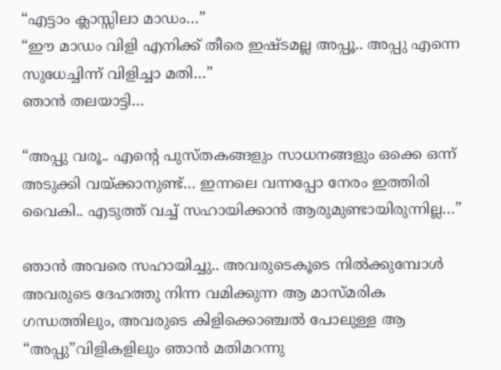“എട്ടാം ക്ലാസ്സിലാ മാഡം…”
“ഈ മാഡം വിളി എനിക്ക് തീരെ ഇഷ്ടമല്ല അപ്പൂ.. അപ്പു എന്നെ സുധേച്ചിന്ന്‍ വിളിച്ചാ മതി…”
ഞാന്‍ തലയാട്ടി…

“അപ്പു വരൂ.. എന്റെ പുസ്‌തകങ്ങളും സാധനങ്ങളും ഒക്കെ ഒന്ന് അടുക്കി വയ്ക്കാനുണ്ട്… ഇന്നലെ വന്നപ്പോ നേരം ഇത്തിരി വൈകി.. എടുത്ത് വച്ച് സഹായിക്കാന്‍ ആരുമുണ്ടായിരുന്നില്ല…”

ഞാന്‍ അവരെ സഹായിച്ചു.. അവരുടെകൂടെ നില്‍ക്കുമ്പോള്‍ അവരുടെ ദേഹത്തു നിന്ന വമിക്കുന്ന ആ മാസ്മരിക ഗന്ധത്തിലും, അവരുടെ കിളിക്കൊഞ്ചല്‍ പോലുള്ള ആ “അപ്പു”വിളികളിലും ഞാന്‍ മതിമറന്നു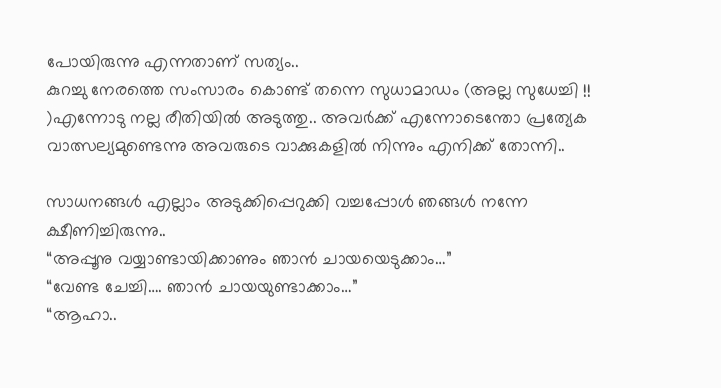പോയിരുന്നു എന്നതാണ് സത്യം..
കുറച്ചു നേരത്തെ സംസാരം കൊണ്ട് തന്നെ സുധാമാഡം (അല്ല സുധേച്ചി !! )എന്നോടു നല്ല രീതിയില്‍ അടുത്തു.. അവര്‍ക്ക് എന്നോടെന്തോ പ്രത്യേക വാത്സല്യമുണ്ടെന്നു അവരുടെ വാക്കുകളില്‍ നിന്നും എനിക്ക് തോന്നി..

സാധനങ്ങൾ എല്ലാം അടുക്കിപ്പെറുക്കി വച്ചപ്പോള്‍ ഞങ്ങള്‍ നന്നേ ക്ഷീണിച്ചിരുന്നു..
“അപ്പൂനു വയ്യാണ്ടായിക്കാണും ഞാന്‍ ചായയെടുക്കാം…”
“വേണ്ട ചേച്ചി…. ഞാന്‍ ചായയുണ്ടാക്കാം…”
“ആഹാ..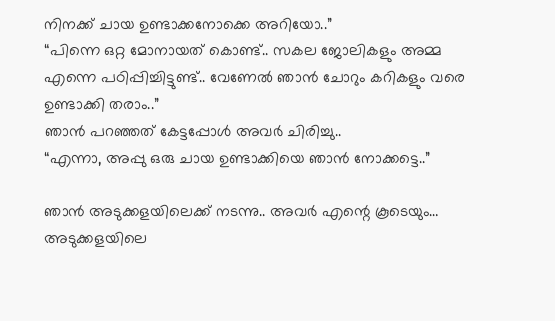നിനക്ക് ചായ ഉണ്ടാക്കനോക്കെ അറിയോ..”
“പിന്നെ ഒറ്റ മോനായത്‌ കൊണ്ട്.. സകല ജോലികളും അമ്മ എന്നെ പഠിപ്പിച്ചിട്ടുണ്ട്.. വേണേല്‍ ഞാന്‍ ചോറും കറികളും വരെ ഉണ്ടാക്കി തരാം..”
ഞാന്‍ പറഞ്ഞത് കേട്ടപ്പോള്‍ അവര്‍ ചിരിച്ചു..
“എന്നാ, അപ്പു ഒരു ചായ ഉണ്ടാക്കിയെ ഞാന്‍ നോക്കട്ടെ..”

ഞാന്‍ അടുക്കളയിലെക്ക് നടന്നു.. അവര്‍ എന്റെ കൂടെയും…
അടുക്കളയിലെ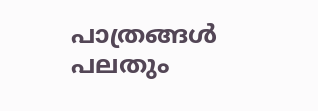പാത്രങ്ങള്‍ പലതും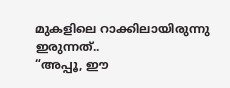മുകളിലെ റാക്കിലായിരുന്നു ഇരുന്നത്..
“അപ്പൂ, ഈ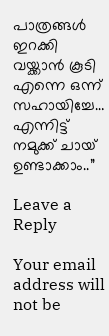പാത്രങ്ങള്‍ ഇറക്കി വയ്ക്കാന്‍ കൂടി എന്നെ ഒന്ന് സഹായിച്ചേ…
എന്നിട്ട് നമുക്ക് ചായ് ഉണ്ടാക്കാം..”

Leave a Reply

Your email address will not be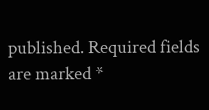published. Required fields are marked *